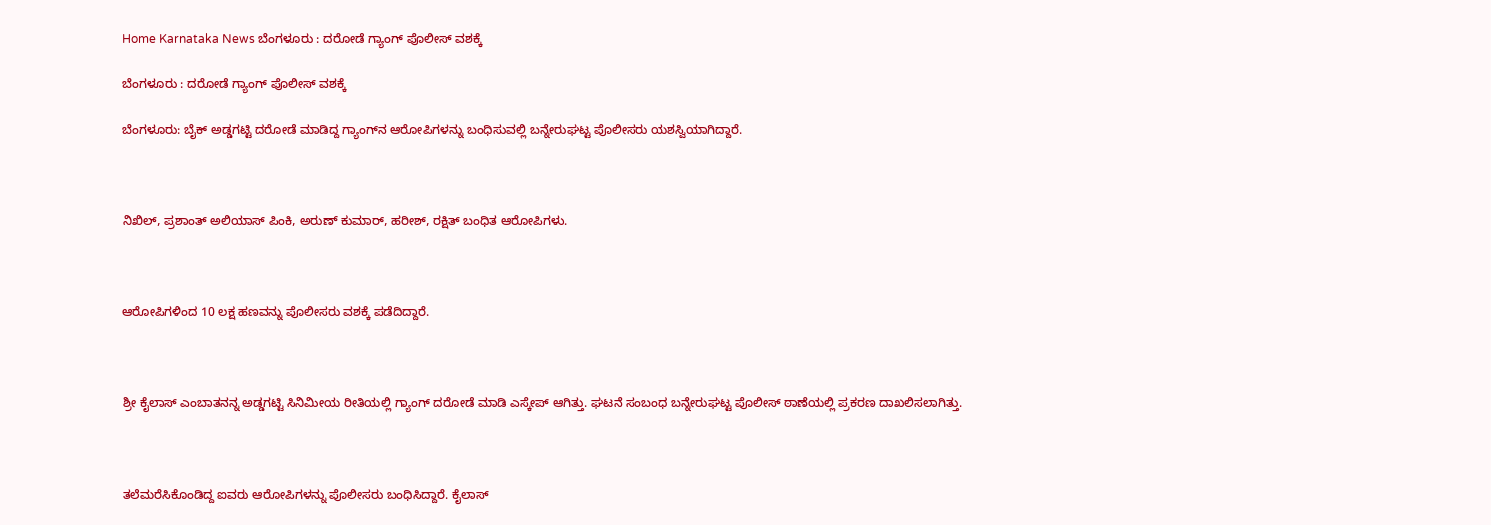Home Karnataka News ಬೆಂಗಳೂರು : ದರೋಡೆ ಗ್ಯಾಂಗ್‌ ಪೊಲೀಸ್ ವಶಕ್ಕೆ

ಬೆಂಗಳೂರು : ದರೋಡೆ ಗ್ಯಾಂಗ್‌ ಪೊಲೀಸ್ ವಶಕ್ಕೆ

ಬೆಂಗಳೂರು: ಬೈಕ್‌ ಅಡ್ಡಗಟ್ಟಿ ದರೋಡೆ ಮಾಡಿದ್ದ ಗ್ಯಾಂಗ್‌ನ ಆರೋಪಿಗಳನ್ನು ಬಂಧಿಸುವಲ್ಲಿ ಬನ್ನೇರುಘಟ್ಟ ಪೊಲೀಸರು ಯಶಸ್ವಿಯಾಗಿದ್ದಾರೆ.



ನಿಖಿಲ್, ಪ್ರಶಾಂತ್ ಅಲಿಯಾಸ್‌ ಪಿಂಕಿ, ಅರುಣ್ ಕುಮಾರ್, ಹರೀಶ್, ರಕ್ಷಿತ್ ಬಂಧಿತ ಆರೋಪಿಗಳು.



ಆರೋಪಿಗಳಿಂದ 10 ಲಕ್ಷ ಹಣವನ್ನು ಪೊಲೀಸರು ವಶಕ್ಕೆ ಪಡೆದಿದ್ದಾರೆ.



ಶ್ರೀ ಕೈಲಾಸ್ ಎಂಬಾತನನ್ನ ಅಡ್ಡಗಟ್ಟಿ ಸಿನಿಮೀಯ ರೀತಿಯಲ್ಲಿ ಗ್ಯಾಂಗ್‌ ದರೋಡೆ ಮಾಡಿ ಎಸ್ಕೇಪ್‌ ಆಗಿತ್ತು. ಘಟನೆ ಸಂಬಂಧ ಬನ್ನೇರುಘಟ್ಟ ಪೊಲೀಸ್ ಠಾಣೆಯಲ್ಲಿ ಪ್ರಕರಣ ದಾಖಲಿಸಲಾಗಿತ್ತು.



ತಲೆಮರೆಸಿಕೊಂಡಿದ್ದ ಐವರು ಆರೋಪಿಗಳನ್ನು ಪೊಲೀಸರು ಬಂಧಿಸಿದ್ದಾರೆ. ಕೈಲಾಸ್‌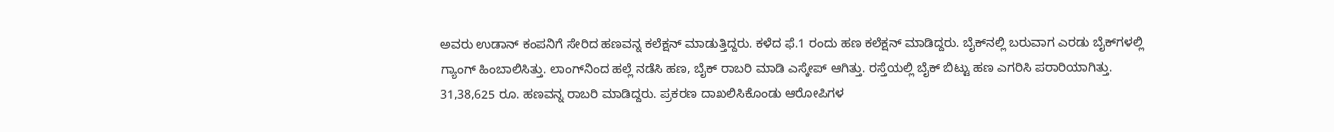ಅವರು ಉಡಾನ್ ಕಂಪನಿಗೆ ಸೇರಿದ ಹಣವನ್ನ ಕಲೆಕ್ಷನ್ ಮಾಡುತ್ತಿದ್ದರು. ಕಳೆದ ಫೆ.1 ರಂದು ಹಣ ಕಲೆಕ್ಷನ್ ಮಾಡಿದ್ದರು. ಬೈಕ್‌ನಲ್ಲಿ ಬರುವಾಗ ಎರಡು ಬೈಕ್‌ಗಳಲ್ಲಿ ಗ್ಯಾಂಗ್ ಹಿಂಬಾಲಿಸಿತ್ತು. ಲಾಂಗ್‌ನಿಂದ ಹಲ್ಲೆ ನಡೆಸಿ ಹಣ, ಬೈಕ್ ರಾಬರಿ ಮಾಡಿ ಎಸ್ಕೇಪ್ ಆಗಿತ್ತು. ರಸ್ತೆಯಲ್ಲಿ ಬೈಕ್ ಬಿಟ್ಟು ಹಣ ಎಗರಿಸಿ ಪರಾರಿಯಾಗಿತ್ತು. 31,38,625 ರೂ. ಹಣವನ್ನ ರಾಬರಿ ಮಾಡಿದ್ದರು. ಪ್ರಕರಣ ದಾಖಲಿಸಿಕೊಂಡು ಆರೋಪಿಗಳ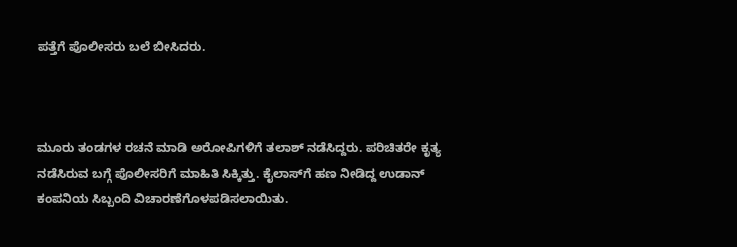ಪತ್ತೆಗೆ ಪೊಲೀಸರು ಬಲೆ ಬೀಸಿದರು.



ಮೂರು ತಂಡಗಳ ರಚನೆ ಮಾಡಿ ಅರೋಪಿಗಳಿಗೆ ತಲಾಶ್ ನಡೆಸಿದ್ದರು. ಪರಿಚಿತರೇ ಕೃತ್ಯ ನಡೆಸಿರುವ ಬಗ್ಗೆ ಪೊಲೀಸರಿಗೆ ಮಾಹಿತಿ ಸಿಕ್ಕಿತ್ತು. ಕೈಲಾಸ್‌ಗೆ ಹಣ ನೀಡಿದ್ದ ಉಡಾನ್ ಕಂಪನಿಯ ಸಿಬ್ಬಂದಿ ವಿಚಾರಣೆಗೊಳಪಡಿಸಲಾಯಿತು.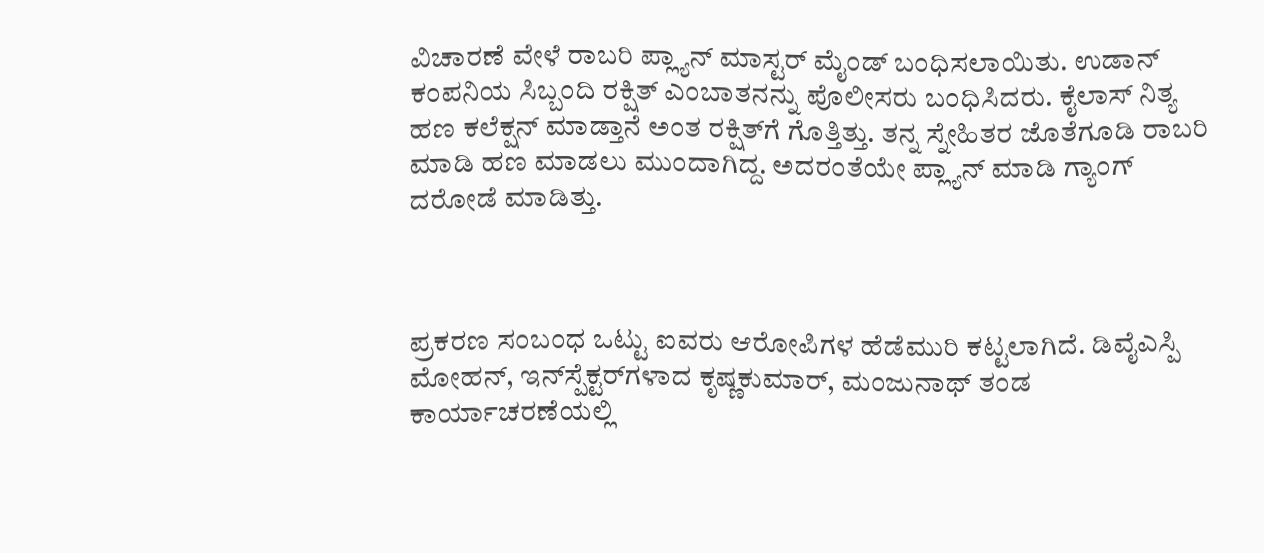ವಿಚಾರಣೆ ವೇಳೆ ರಾಬರಿ ಪ್ಲ್ಯಾನ್ ಮಾಸ್ಟರ್ ಮೈಂಡ್‌ ಬಂಧಿಸಲಾಯಿತು. ಉಡಾನ್ ಕಂಪನಿಯ ಸಿಬ್ಬಂದಿ ರಕ್ಷಿತ್ ಎಂಬಾತನನ್ನು ಪೊಲೀಸರು ಬಂಧಿಸಿದರು. ಕೈಲಾಸ್ ನಿತ್ಯ ಹಣ ಕಲೆಕ್ಷನ್ ಮಾಡ್ತಾನೆ ಅಂತ ರಕ್ಷಿತ್‌ಗೆ ಗೊತ್ತಿತ್ತು. ತನ್ನ ಸ್ನೇಹಿತರ ಜೊತೆಗೂಡಿ ರಾಬರಿ ಮಾಡಿ ಹಣ ಮಾಡಲು ಮುಂದಾಗಿದ್ದ. ಅದರಂತೆಯೇ ಪ್ಲ್ಯಾನ್ ಮಾಡಿ‌ ಗ್ಯಾಂಗ್‌ ದರೋಡೆ ಮಾಡಿತ್ತು.



ಪ್ರಕರಣ ಸಂಬಂಧ ಒಟ್ಟು ಐವರು ಆರೋಪಿಗಳ ಹೆಡೆಮುರಿ ಕಟ್ಟಲಾಗಿದೆ. ಡಿವೈಎಸ್ಪಿ ಮೋಹನ್, ಇನ್‌ಸ್ಪೆಕ್ಟರ್‌ಗಳಾದ ಕೃಷ್ಣಕುಮಾರ್, ಮಂಜುನಾಥ್ ತಂಡ ಕಾರ್ಯಾಚರಣೆಯಲ್ಲಿ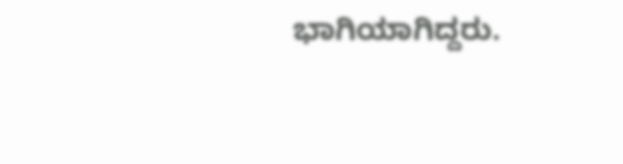ಭಾಗಿಯಾಗಿದ್ದರು.